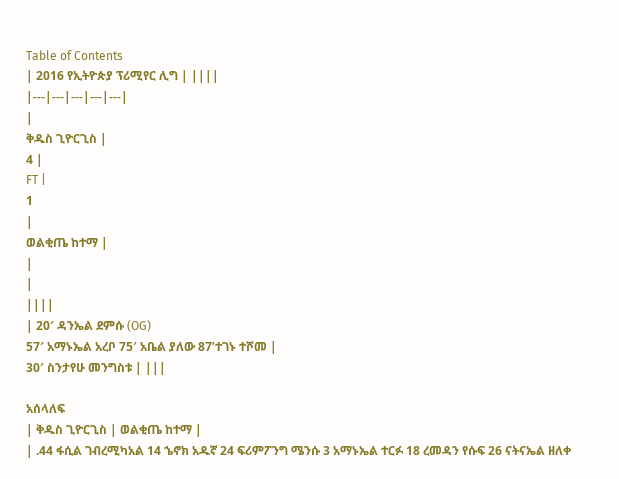Table of Contents
| 2016 የኢትዮጵያ ፕሪሚየር ሊግ | ||||
|---|---|---|---|---|
|
ቅዱስ ጊዮርጊስ |
4 |
FT |
1
|
ወልቂጤ ከተማ |
|
|
||||
| 20′ ዳንኤል ደምሱ (OG)
57′ አማኑኤል አረቦ 75′ አቤል ያለው 87’ተገኑ ተሾመ |
30′ ስንታየሁ መንግስቱ | |||

አሰላለፍ
| ቅዱስ ጊዮርጊስ | ወልቂጤ ከተማ |
| .44 ፋሲል ገብረሚካአል 14 ኄኖክ አዱኛ 24 ፍሪምፖንግ ሜንሱ 3 አማኑኤል ተርፉ 18 ረመዳን የሱፍ 26 ናትናኤል ዘለቀ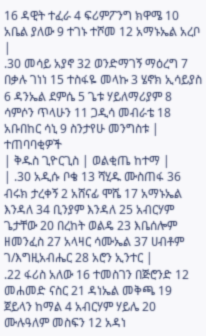16 ዳዊት ተፈራ 4 ፍሪምፖንግ ክዋሜ 10 አቤል ያለው 9 ተገኑ ተሾመ 12 አማኑኤል አረቦ |
.30 መሳይ አያኖ 32 ወንድማገኝ ማዕረግ 7 በቃሉ ገነነ 15 ተስፋዬ መላኩ 3 ሄኖክ ኢሳይያስ 6 ዳንኤል ደምሴ 5 ጌቱ ሃይለማሪያም 8 ሳምሶን ጥላሁን 11 ጋዲሳ መብራቴ 18 አቡበከር ሳኒ 9 ስንታየሁ መንግስቱ |
ተጠባባቂዎች
| ቅዱስ ጊዮርጊስ | ወልቂጤ ከተማ |
| .30 አዲሱ ቦቄ 13 ሻሂዱ ሙስጠፋ 36 ብሩክ ታረቀኝ 2 አሸናፊ ሞሼ 17 አማኑኤል እንዳለ 34 ቢንያም እንዳለ 25 አብርሃም ጌታቸው 20 በረከት ወልዴ 23 እቤሰሎም ዘመንፈስ 27 አላዛር ሳሙኤል 37 ሀብቶም ገ/እግዚአብሔር 28 አሮን ኢንተር |
.22 ፋሪስ አለው 16 ተመስገን በጅሮንድ 12 መሐመድ ናስር 21 ዳነኤል መቅጫ 19 ጀይላን ከማል 4 አብርሃም ሃይሌ 20 ሙሉዓለም መስፍን 12 አዳነ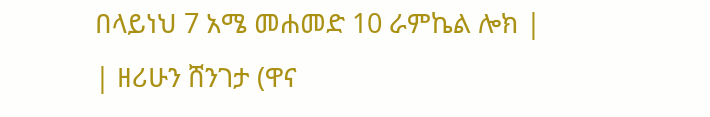በላይነህ 7 አሜ መሐመድ 10 ራምኬል ሎክ |
| ዘሪሁን ሸንገታ (ዋና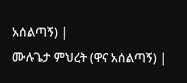አሰልጣኝ) |
ሙሉጌታ ምህረት (ዋና አሰልጣኝ) |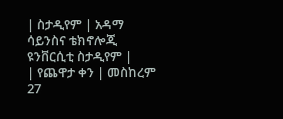| ስታዲየም | አዳማ ሳይንስና ቴክኖሎጂ ዩንቨርሲቲ ስታዲየም |
| የጨዋታ ቀን | መስከረም 27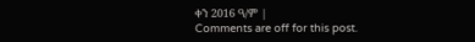ቀን 2016 ዓ/ም |
Comments are off for this post.